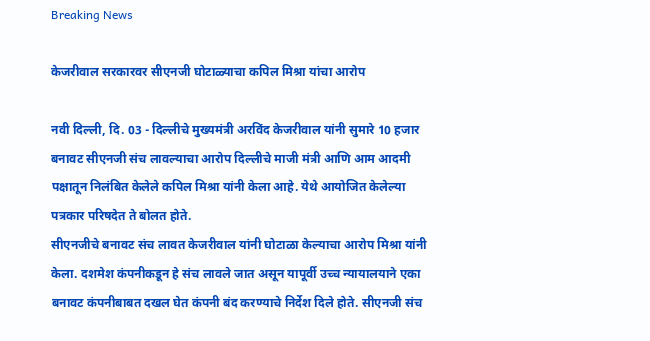Breaking News

केजरीवाल सरकारवर सीएनजी घोटाळ्याचा कपिल मिश्रा यांचा आरोप

नवी दिल्ली, दि. 03 - दिल्लीचे मुख्यमंत्री अरविंद केजरीवाल यांनी सुमारे 10 हजार बनावट सीएनजी संच लावल्याचा आरोप दिल्लीचे माजी मंत्री आणि आम आदमी पक्षातून निलंबित केलेले कपिल मिश्रा यांनी केला आहे. येथे आयोजित केलेल्या पत्रकार परिषदेत ते बोलत होते.
सीएनजीचे बनावट संच लावत केजरीवाल यांनी घोटाळा केल्याचा आरोप मिश्रा यांनी केला. दशमेश कंपनीकडून हे संच लावले जात असून यापूर्वी उच्च न्यायालयाने एका बनावट कंपनीबाबत दखल घेत कंपनी बंद करण्याचे निर्देश दिले होते. सीएनजी संच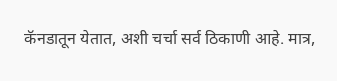कॅनडातून येतात, अशी चर्चा सर्व ठिकाणी आहे. मात्र,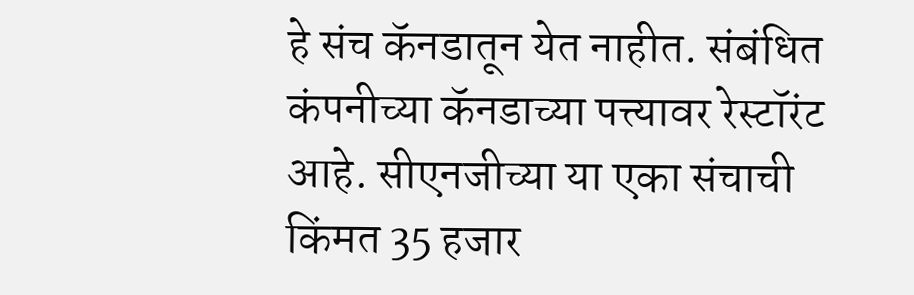हे संच कॅनडातून येत नाहीत. संबंधित कंपनीच्या कॅनडाच्या पत्त्यावर रेस्टॉरंट आहे. सीएनजीच्या या एका संचाची किंमत 35 हजार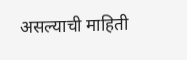असल्याची माहिती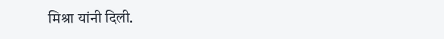मिश्रा यांनी दिली.